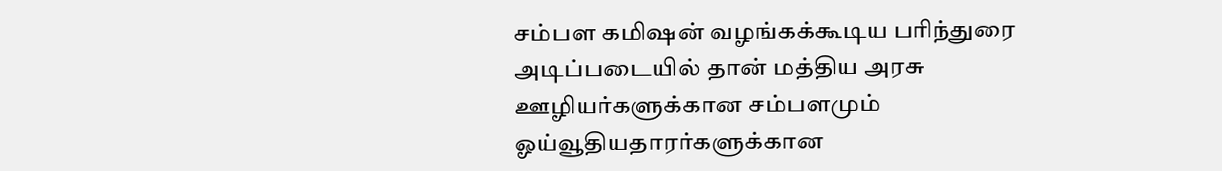சம்பள கமிஷன் வழங்கக்கூடிய பரிந்துரை அடிப்படையில் தான் மத்திய அரசு ஊழியர்களுக்கான சம்பளமும் ஓய்வூதியதாரர்களுக்கான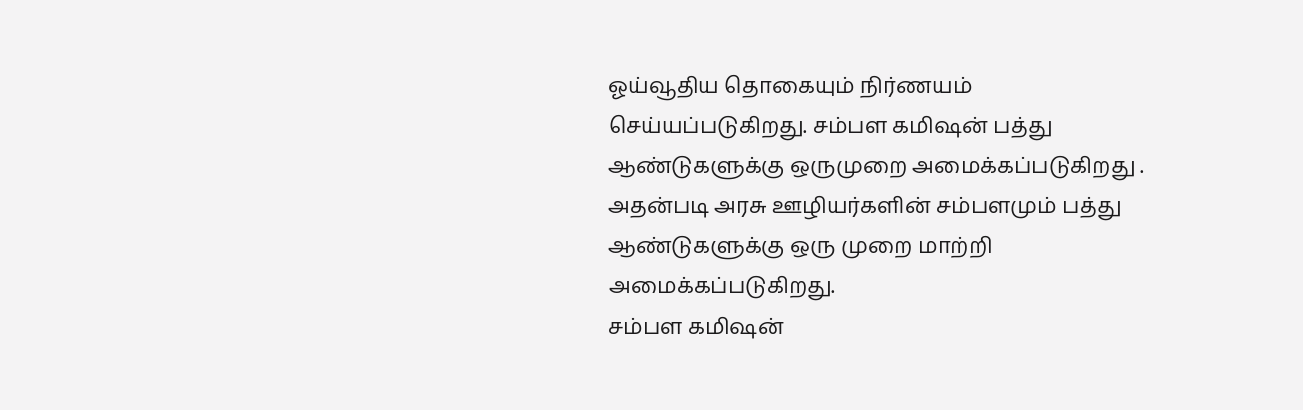ஓய்வூதிய தொகையும் நிர்ணயம் செய்யப்படுகிறது. சம்பள கமிஷன் பத்து ஆண்டுகளுக்கு ஒருமுறை அமைக்கப்படுகிறது . அதன்படி அரசு ஊழியர்களின் சம்பளமும் பத்து ஆண்டுகளுக்கு ஒரு முறை மாற்றி அமைக்கப்படுகிறது.
சம்பள கமிஷன்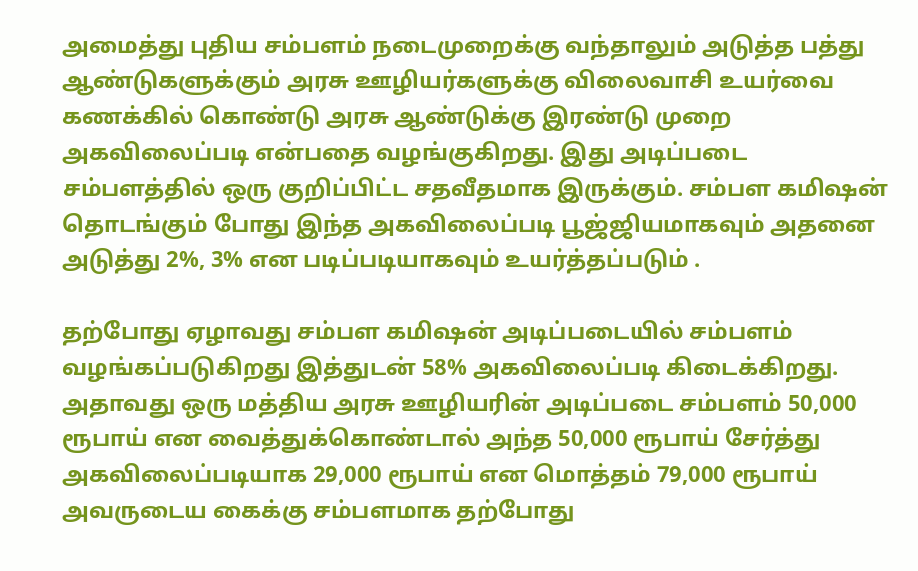அமைத்து புதிய சம்பளம் நடைமுறைக்கு வந்தாலும் அடுத்த பத்து ஆண்டுகளுக்கும் அரசு ஊழியர்களுக்கு விலைவாசி உயர்வை கணக்கில் கொண்டு அரசு ஆண்டுக்கு இரண்டு முறை அகவிலைப்படி என்பதை வழங்குகிறது. இது அடிப்படை சம்பளத்தில் ஒரு குறிப்பிட்ட சதவீதமாக இருக்கும். சம்பள கமிஷன் தொடங்கும் போது இந்த அகவிலைப்படி பூஜ்ஜியமாகவும் அதனை அடுத்து 2%, 3% என படிப்படியாகவும் உயர்த்தப்படும் .

தற்போது ஏழாவது சம்பள கமிஷன் அடிப்படையில் சம்பளம் வழங்கப்படுகிறது இத்துடன் 58% அகவிலைப்படி கிடைக்கிறது. அதாவது ஒரு மத்திய அரசு ஊழியரின் அடிப்படை சம்பளம் 50,000 ரூபாய் என வைத்துக்கொண்டால் அந்த 50,000 ரூபாய் சேர்த்து அகவிலைப்படியாக 29,000 ரூபாய் என மொத்தம் 79,000 ரூபாய் அவருடைய கைக்கு சம்பளமாக தற்போது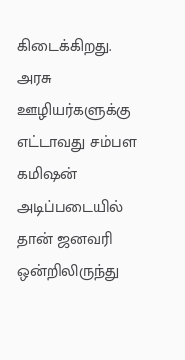கிடைக்கிறது.
அரசு ஊழியர்களுக்கு எட்டாவது சம்பள கமிஷன் அடிப்படையில் தான் ஜனவரி ஒன்றிலிருந்து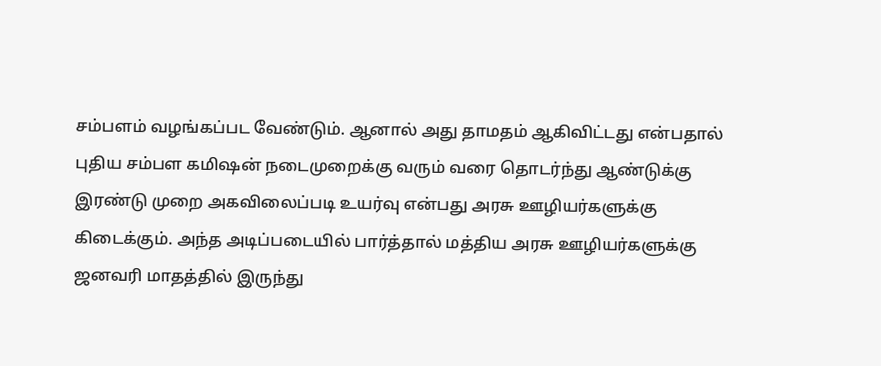சம்பளம் வழங்கப்பட வேண்டும். ஆனால் அது தாமதம் ஆகிவிட்டது என்பதால் புதிய சம்பள கமிஷன் நடைமுறைக்கு வரும் வரை தொடர்ந்து ஆண்டுக்கு இரண்டு முறை அகவிலைப்படி உயர்வு என்பது அரசு ஊழியர்களுக்கு கிடைக்கும். அந்த அடிப்படையில் பார்த்தால் மத்திய அரசு ஊழியர்களுக்கு ஜனவரி மாதத்தில் இருந்து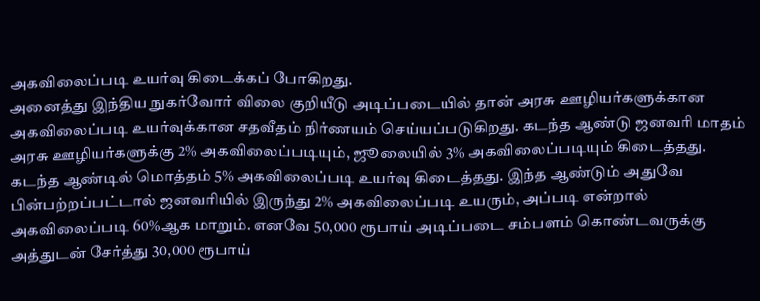அகவிலைப்படி உயர்வு கிடைக்கப் போகிறது.
அனைத்து இந்திய நுகர்வோர் விலை குறியீடு அடிப்படையில் தான் அரசு ஊழியர்களுக்கான அகவிலைப்படி உயர்வுக்கான சதவீதம் நிர்ணயம் செய்யப்படுகிறது. கடந்த ஆண்டு ஜனவரி மாதம் அரசு ஊழியர்களுக்கு 2% அகவிலைப்படியும், ஜூலையில் 3% அகவிலைப்படியும் கிடைத்தது.
கடந்த ஆண்டில் மொத்தம் 5% அகவிலைப்படி உயர்வு கிடைத்தது. இந்த ஆண்டும் அதுவே பின்பற்றப்பட்டால் ஜனவரியில் இருந்து 2% அகவிலைப்படி உயரும், அப்படி என்றால் அகவிலைப்படி 60%ஆக மாறும். எனவே 50,000 ரூபாய் அடிப்படை சம்பளம் கொண்டவருக்கு அத்துடன் சேர்த்து 30,000 ரூபாய்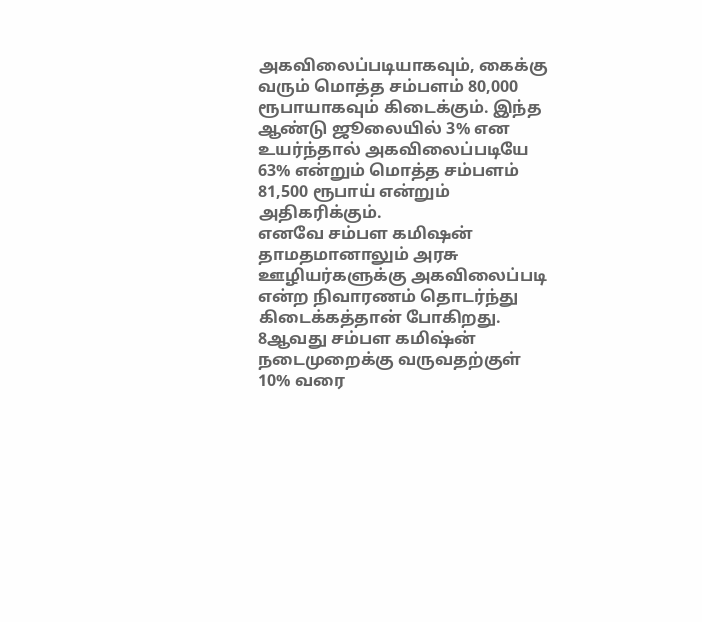அகவிலைப்படியாகவும், கைக்கு வரும் மொத்த சம்பளம் 80,000 ரூபாயாகவும் கிடைக்கும். இந்த ஆண்டு ஜூலையில் 3% என உயர்ந்தால் அகவிலைப்படியே 63% என்றும் மொத்த சம்பளம் 81,500 ரூபாய் என்றும் அதிகரிக்கும்.
எனவே சம்பள கமிஷன் தாமதமானாலும் அரசு ஊழியர்களுக்கு அகவிலைப்படி என்ற நிவாரணம் தொடர்ந்து கிடைக்கத்தான் போகிறது. 8ஆவது சம்பள கமிஷ்ன் நடைமுறைக்கு வருவதற்குள் 10% வரை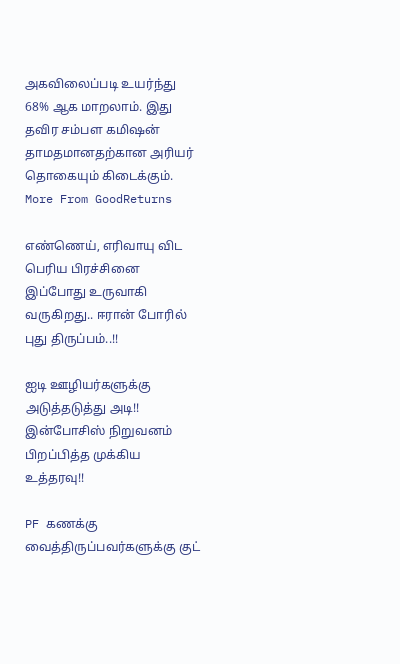அகவிலைப்படி உயர்ந்து 68% ஆக மாறலாம். இது தவிர சம்பள கமிஷன் தாமதமானதற்கான அரியர் தொகையும் கிடைக்கும்.
More From GoodReturns

எண்ணெய், எரிவாயு விட பெரிய பிரச்சினை இப்போது உருவாகி வருகிறது.. ஈரான் போரில் புது திருப்பம்..!!

ஐடி ஊழியர்களுக்கு அடுத்தடுத்து அடி!! இன்போசிஸ் நிறுவனம் பிறப்பித்த முக்கிய உத்தரவு!!

PF கணக்கு வைத்திருப்பவர்களுக்கு குட்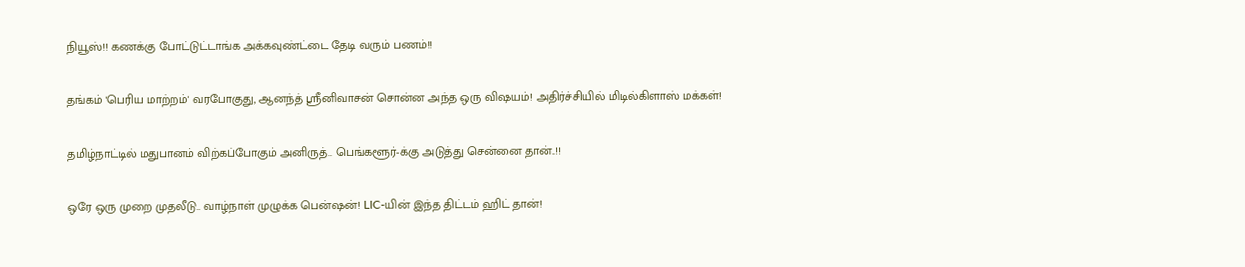நியூஸ்!! கணக்கு போட்டுட்டாங்க அக்கவுண்ட்டை தேடி வரும் பணம்!!

தங்கம் 'பெரிய மாற்றம்' வரபோகுது, ஆனந்த் ஸ்ரீனிவாசன் சொன்ன அந்த ஒரு விஷயம்! அதிர்ச்சியில் மிடில்கிளாஸ் மக்கள்!

தமிழ்நாட்டில் மதுபானம் விற்கப்போகும் அனிருத்.. பெங்களூர்-க்கு அடுத்து சென்னை தான்..!!

ஒரே ஒரு முறை முதலீடு.. வாழ்நாள் முழுக்க பென்ஷன்! LIC-யின் இந்த திட்டம் ஹிட் தான்!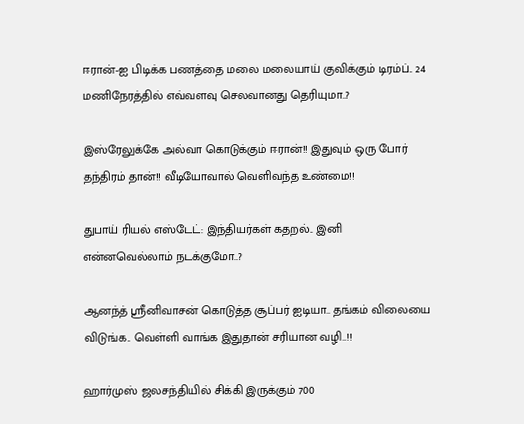ஈரான்-ஐ பிடிக்க பணத்தை மலை மலையாய் குவிக்கும் டிரம்ப்.. 24 மணிநேரத்தில் எவ்வளவு செலவானது தெரியுமா..?

இஸ்ரேலுக்கே அல்வா கொடுக்கும் ஈரான்!! இதுவும் ஒரு போர் தந்திரம் தான்!! வீடியோவால் வெளிவந்த உண்மை!!

துபாய் ரியல் எஸ்டேட்: இந்தியர்கள் கதறல்.. இனி என்னவெல்லாம் நடக்குமோ..?

ஆனந்த் ஸ்ரீனிவாசன் கொடுத்த சூப்பர் ஐடியா.. தங்கம் விலையை விடுங்க.. வெள்ளி வாங்க இதுதான் சரியான வழி..!!

ஹார்முஸ் ஜலசந்தியில் சிக்கி இருக்கும் 700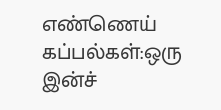எண்ணெய் கப்பல்கள்:ஒரு இன்ச்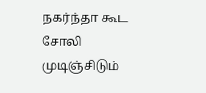நகர்ந்தா கூட சோலி முடிஞ்சிடும்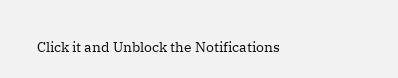Click it and Unblock the Notifications